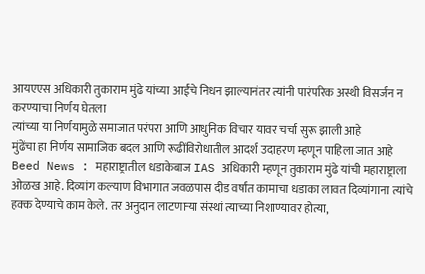आयएएस अधिकारी तुकाराम मुंढे यांच्या आईंचे निधन झाल्यानंतर त्यांनी पारंपरिक अस्थी विसर्जन न करण्याचा निर्णय घेतला
त्यांच्या या निर्णयामुळे समाजात परंपरा आणि आधुनिक विचार यावर चर्चा सुरू झाली आहे
मुंढेंचा हा निर्णय सामाजिक बदल आणि रूढींविरोधातील आदर्श उदाहरण म्हणून पाहिला जात आहे
Beed News : महाराष्ट्रातील धडाकेबाज IAS अधिकारी म्हणून तुकाराम मुंढे यांची महाराष्ट्राला ओळख आहे. दिव्यांग कल्याण विभागात जवळपास दीड वर्षांत कामाचा धडाका लावत दिव्यांगाना त्यांचे हक्क देण्याचे काम केले. तर अनुदान लाटणाऱ्या संस्थां त्याच्या निशाण्यावर होत्या,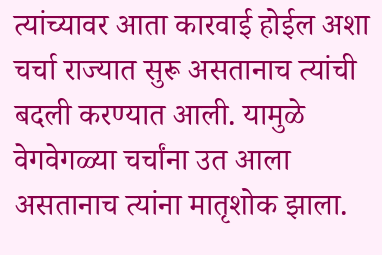त्यांच्यावर आता कारवाई होईल अशा चर्चा राज्यात सुरू असतानाच त्यांची बदली करण्यात आली. यामुळे वेगवेगळ्या चर्चांना उत आला असतानाच त्यांना मातृशोक झाला.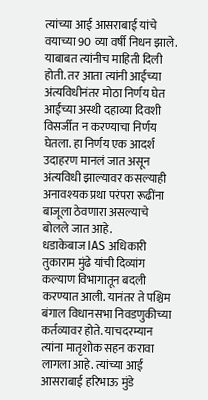त्यांच्या आई आसराबाई यांचे वयाच्या 90 व्या वर्षी निधन झाले. याबाबत त्यांनीच माहिती दिली होती. तर आता त्यांनी आईच्या अंत्यविधीनंतर मोठा निर्णय घेत आईंच्या अस्थी दहाव्या दिवशी विसर्जीत न करण्याचा निर्णय घेतला. हा निर्णय एक आदर्श उदाहरण मानलं जात असून अंत्यविधी झाल्यावर कसल्याही अनावश्यक प्रथा परंपरा रूढींना बाजूला ठेवणारा असल्याचे बोलले जात आहे.
धडाकेबाज IAS अधिकारी तुकाराम मुंढे यांची दिव्यांग कल्याण विभागातून बदली करण्यात आली. यानंतर ते पश्चिम बंगाल विधानसभा निवडणुकीच्या कर्तव्यावर होते. याचदरम्यान त्यांना मातृशोक सहन करावा लागला आहे. त्यांच्या आई आसराबाई हरिभाऊ मुंडे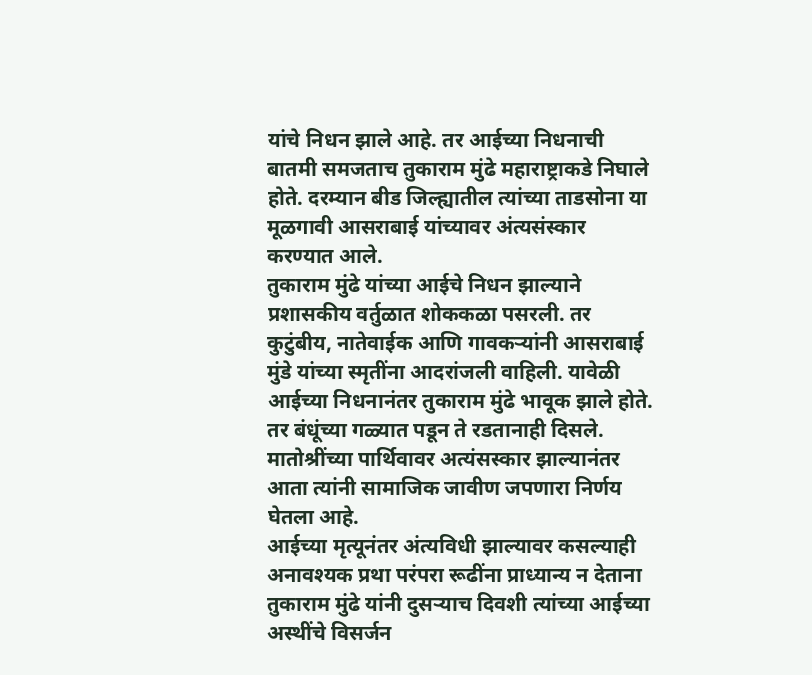यांचे निधन झाले आहे. तर आईच्या निधनाची बातमी समजताच तुकाराम मुंढे महाराष्ट्राकडे निघाले होते. दरम्यान बीड जिल्ह्यातील त्यांच्या ताडसोना या मूळगावी आसराबाई यांच्यावर अंत्यसंस्कार करण्यात आले.
तुकाराम मुंढे यांच्या आईचे निधन झाल्याने प्रशासकीय वर्तुळात शोककळा पसरली. तर कुटुंबीय, नातेवाईक आणि गावकऱ्यांनी आसराबाई मुंडे यांच्या स्मृतींना आदरांजली वाहिली. यावेळी आईच्या निधनानंतर तुकाराम मुंढे भावूक झाले होते. तर बंधूंच्या गळ्यात पडून ते रडतानाही दिसले. मातोश्रींच्या पार्थिवावर अत्यंसस्कार झाल्यानंतर आता त्यांनी सामाजिक जावीण जपणारा निर्णय घेतला आहे.
आईच्या मृत्यूनंतर अंत्यविधी झाल्यावर कसल्याही अनावश्यक प्रथा परंपरा रूढींना प्राध्यान्य न देताना तुकाराम मुंढे यांनी दुसऱ्याच दिवशी त्यांच्या आईच्या अस्थींचे विसर्जन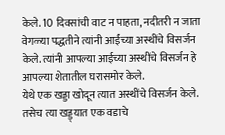केले. 10 दिवसांची वाट न पाहता, नदीतरी न जाता वेगळ्या पद्धतीने त्यांनी आईंच्या अस्थींचे विसर्जन केले. त्यांनी आपल्या आईच्या अस्थींचे विसर्जन हे आपल्या शेतातील घरासमोर केले.
येथे एक खड्डा खोदून त्यात अस्थींचे विसर्जन केले. तसेच त्या खड्ड्यात एक वडाचे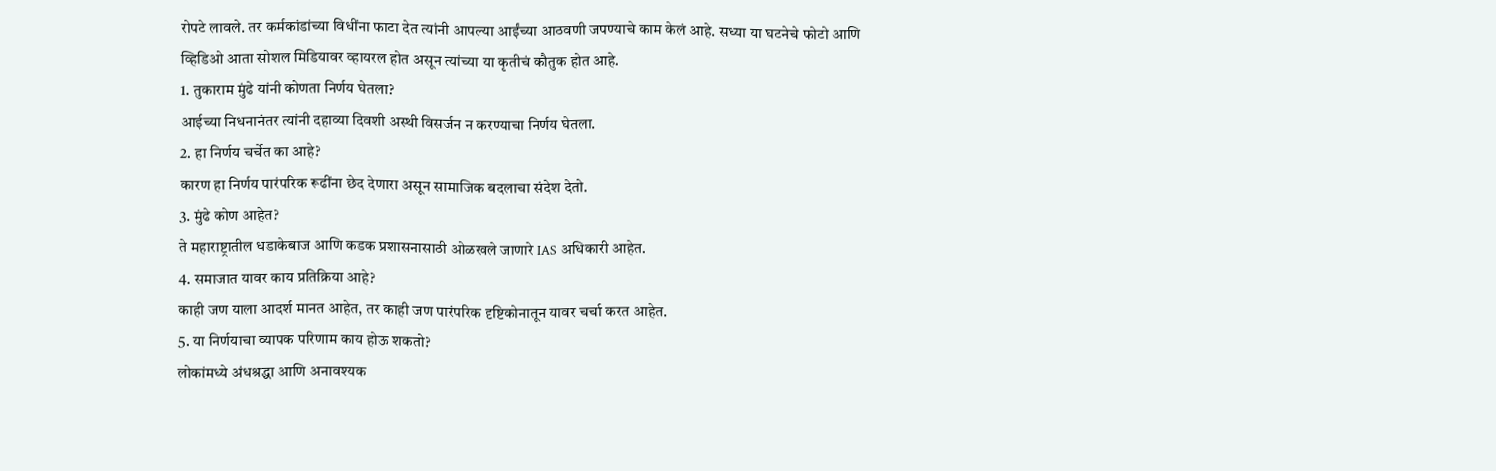रोपटे लावले. तर कर्मकांडांच्या विधींना फाटा देत त्यांनी आपल्या आईंच्या आठवणी जपण्याचे काम केलं आहे. सध्या या घटनेचे फोटो आणि व्हिडिओ आता सोशल मिडियावर व्हायरल होत असून त्यांच्या या कृतीचं कौतुक होत आहे.
1. तुकाराम मुंढे यांनी कोणता निर्णय घेतला?
आईच्या निधनानंतर त्यांनी दहाव्या दिवशी अस्थी विसर्जन न करण्याचा निर्णय घेतला.
2. हा निर्णय चर्चेत का आहे?
कारण हा निर्णय पारंपरिक रूढींना छेद देणारा असून सामाजिक बदलाचा संदेश देतो.
3. मुंढे कोण आहेत?
ते महाराष्ट्रातील धडाकेबाज आणि कडक प्रशासनासाठी ओळखले जाणारे IAS अधिकारी आहेत.
4. समाजात यावर काय प्रतिक्रिया आहे?
काही जण याला आदर्श मानत आहेत, तर काही जण पारंपरिक दृष्टिकोनातून यावर चर्चा करत आहेत.
5. या निर्णयाचा व्यापक परिणाम काय होऊ शकतो?
लोकांमध्ये अंधश्रद्धा आणि अनावश्यक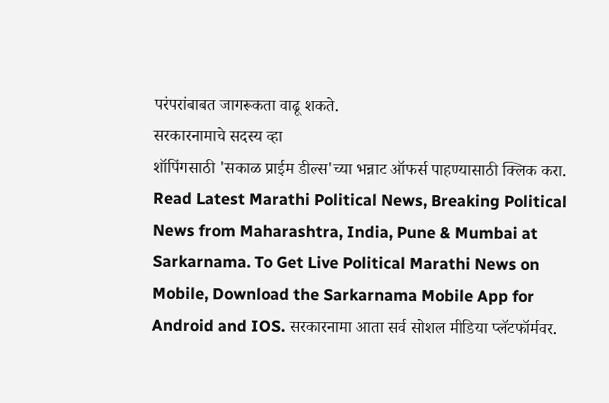परंपरांबाबत जागरूकता वाढू शकते.
सरकारनामाचे सदस्य व्हा
शॉपिंगसाठी 'सकाळ प्राईम डील्स'च्या भन्नाट ऑफर्स पाहण्यासाठी क्लिक करा.
Read Latest Marathi Political News, Breaking Political News from Maharashtra, India, Pune & Mumbai at Sarkarnama. To Get Live Political Marathi News on Mobile, Download the Sarkarnama Mobile App for Android and IOS. सरकारनामा आता सर्व सोशल मीडिया प्लॅटफॉर्मवर.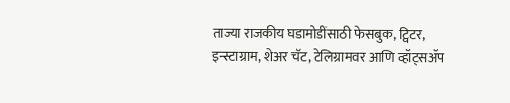ताज्या राजकीय घडामोडींसाठी फेसबुक, ट्विटर, इन्स्टाग्राम, शेअर चॅट, टेलिग्रामवर आणि व्हॉट्सॲप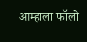आम्हाला फॉलो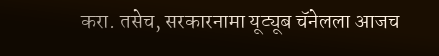करा. तसेच, सरकारनामा यूट्यूब चॅनेलला आजच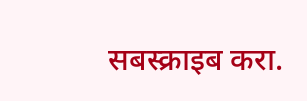सबस्क्राइब करा.